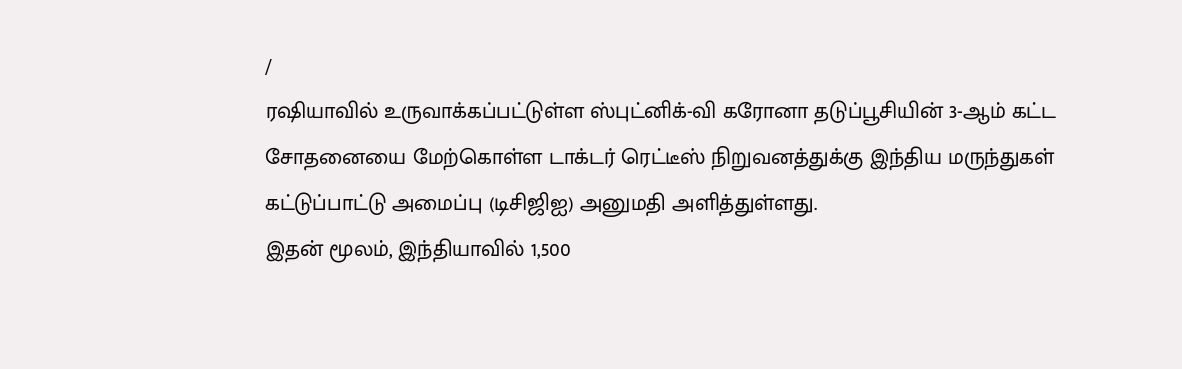/
ரஷியாவில் உருவாக்கப்பட்டுள்ள ஸ்புட்னிக்-வி கரோனா தடுப்பூசியின் 3-ஆம் கட்ட சோதனையை மேற்கொள்ள டாக்டர் ரெட்டீஸ் நிறுவனத்துக்கு இந்திய மருந்துகள் கட்டுப்பாட்டு அமைப்பு (டிசிஜிஐ) அனுமதி அளித்துள்ளது.
இதன் மூலம், இந்தியாவில் 1,500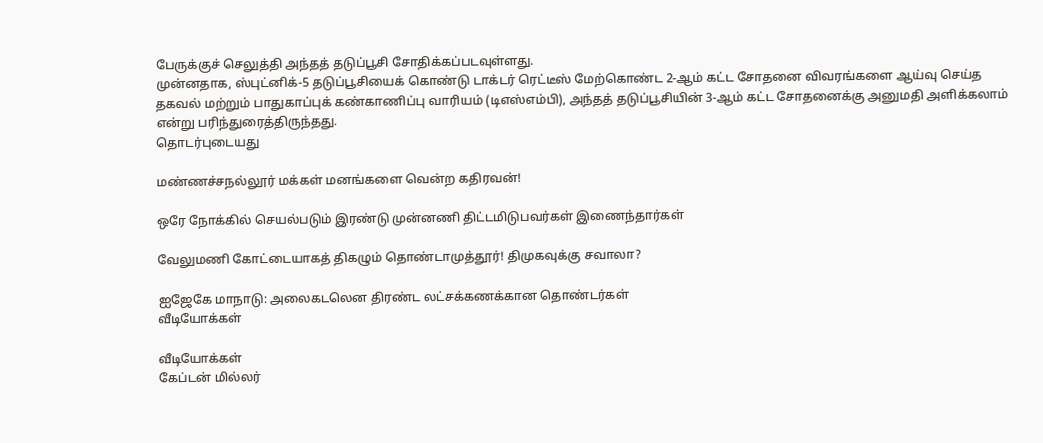பேருக்குச் செலுத்தி அந்தத் தடுப்பூசி சோதிக்கப்படவுள்ளது.
முன்னதாக, ஸ்புட்னிக்-5 தடுப்பூசியைக் கொண்டு டாக்டர் ரெட்டீஸ் மேற்கொண்ட 2-ஆம் கட்ட சோதனை விவரங்களை ஆய்வு செய்த தகவல் மற்றும் பாதுகாப்புக் கண்காணிப்பு வாரியம் (டிஎஸ்எம்பி), அந்தத் தடுப்பூசியின் 3-ஆம் கட்ட சோதனைக்கு அனுமதி அளிக்கலாம் என்று பரிந்துரைத்திருந்தது.
தொடர்புடையது

மண்ணச்சநல்லூர் மக்கள் மனங்களை வென்ற கதிரவன்!

ஒரே நோக்கில் செயல்படும் இரண்டு முன்னணி திட்டமிடுபவர்கள் இணைந்தார்கள்

வேலுமணி கோட்டையாகத் திகழும் தொண்டாமுத்தூர்! திமுகவுக்கு சவாலா?

ஐஜேகே மாநாடு: அலைகடலென திரண்ட லட்சக்கணக்கான தொண்டர்கள்
வீடியோக்கள்

வீடியோக்கள்
கேப்டன் மில்லர்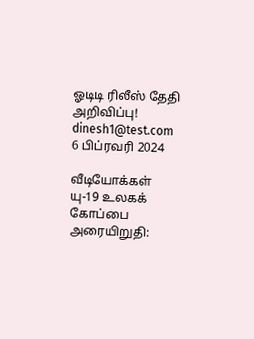ஓடிடி ரிலீஸ் தேதி அறிவிப்பு!
dinesh1@test.com
6 பிப்ரவரி 2024

வீடியோக்கள்
யு-19 உலகக் கோப்பை அரையிறுதி: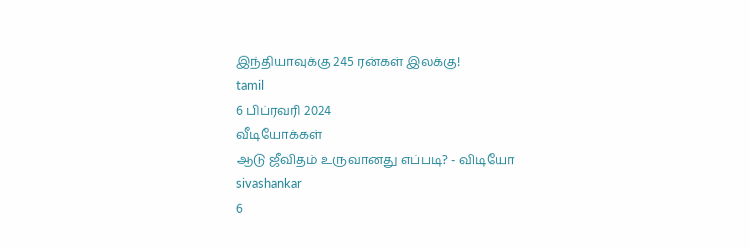இந்தியாவுக்கு 245 ரன்கள் இலக்கு!
tamil
6 பிப்ரவரி 2024
வீடியோக்கள்
ஆடு ஜீவிதம் உருவானது எப்படி? - விடியோ
sivashankar
6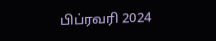பிப்ரவரி 2024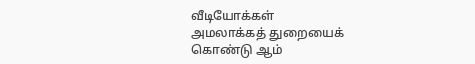வீடியோக்கள்
அமலாக்கத் துறையைக் கொண்டு ஆம்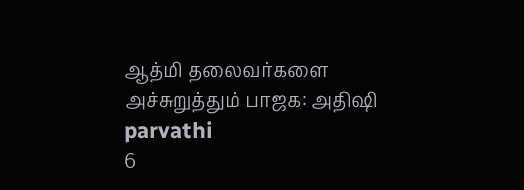ஆத்மி தலைவர்களை அச்சுறுத்தும் பாஜக: அதிஷி
parvathi
6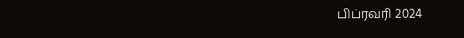பிப்ரவரி 2024